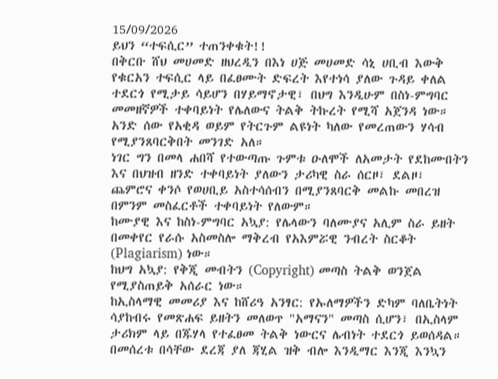15/09/2026
ይህን “ተፍሲር” ተጠንቀቁት!!
በቅርቡ ሸህ መሀመድ ዘህረዲን በእነ ሀጅ መሀመድ ሳኒ ሀቢብ እውቅ የቁርአን ተፍሲር ላይ በፈፀሙት ድፍረት እየተነሳ ያለው ጉዳይ ቀለል ተደርጎ የሚታይ ሳይሆን በሃይማኖታዊ፣ በህግ እንዲሁም በስነ-ምግባር መመዘኛዎች ተቀባይነት የሌለውና ትልቅ ትኩረት የሚሻ አጀንዳ ነው።
አንድ ሰው የአቂዳ ወይም የትርጉም ልዩነት ካለው የመረጠውን ሃሳብ የሚያንጸባርቅበት መንገድ አለ።
ነገር ግን በመላ ሐበሻ የተውጣጡ ጉምቱ ዑለሞች ለአመታት የደከሙበትን እና በህዝብ ዘንድ ተቀባይነት ያለውን ታሪካዊ ስራ ሰርዞ፣ ደልዞ፣ ጨምሮና ቀንሶ የወሀቢይ አስተሳሰብን በሚያንጸባርቅ መልኩ መበረዝ በምንም መስፈርቶች ተቀባይነት የለውም።
ከሙያዊ እና ከስነ-ምግባር አኳያ: የሌላውን ባለሙያና አሊም ስራ ይዘት በመቀየር የራሱ አስመስሎ ማቅረብ የአእምሯዊ ንብረት ስርቆት (Plagiarism) ነው።
ከህግ አኳያ: የቅጂ መብትን (Copyright) መጣስ ትልቅ ወንጀል የሚያስጠይቅ አሰራር ነው።
ከኢስላማዊ መመሪያ እና ከሸሪዓ አንፃር: የኡለማዎችን ድካም ባለቤትነት ሳያከብሩ የመጽሐፍ ይዘትን መለወጥ "አማናን" መጣስ ሲሆን፣ በኢስላም ታሪክም ላይ በጁሃላ የተፈፀመ ትልቅ ነውርና ሌብነት ተደርጎ ይወሰዳል።
በመሰረቱ በሳቸው ደረጃ ያለ ጃሂል ዝቅ ብሎ እንዲማር እንጂ እንኳን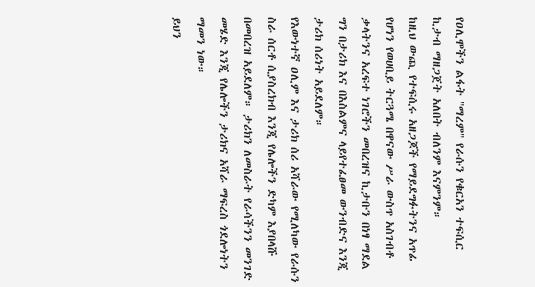የዐሊሞችን ልፋት "ማረም" የራሱን የቁርአን ተፍሲር ኪታብ ማዘጋጀት አለበት ብለንም እናምንም።
ከዚህ ውጪ የተፍሲሩ አዘጋጆች የማይደግፉትንና አጥፊ የሆነን የወሀቢይ ትርጓሜ በዋናው ሥራ ውስጥ አስገብቶ ቃላትንና አረፍተ ነገሮችን መበረዝና ኪታቡን በነፃ ማደል ግን በታሪክ እና በእስልምና ላይየተፈፀመ ውንብድና እንጂ ታሪክ ሰሪነት አይደለም።
የእውነተኛ ዐሊም እና ታሪክ ሰሪ አሻራው የሚለካው የራሱን ስራ ሰርቶ ሲያስረክብ እንጂ የሌሎችን ድካም እያበላሹ በመበረዝ አይደለም። ታሪክን ለመስራት የራሳችንን መንገድ መሄድ እንጂ የሌሎችን ታሪክና አሻራ ማፍረስ ጎደሎነትን ማመን ነው።
ይህን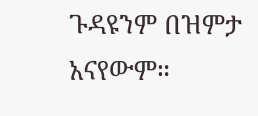ጉዳዩንም በዝምታ አናየውም።